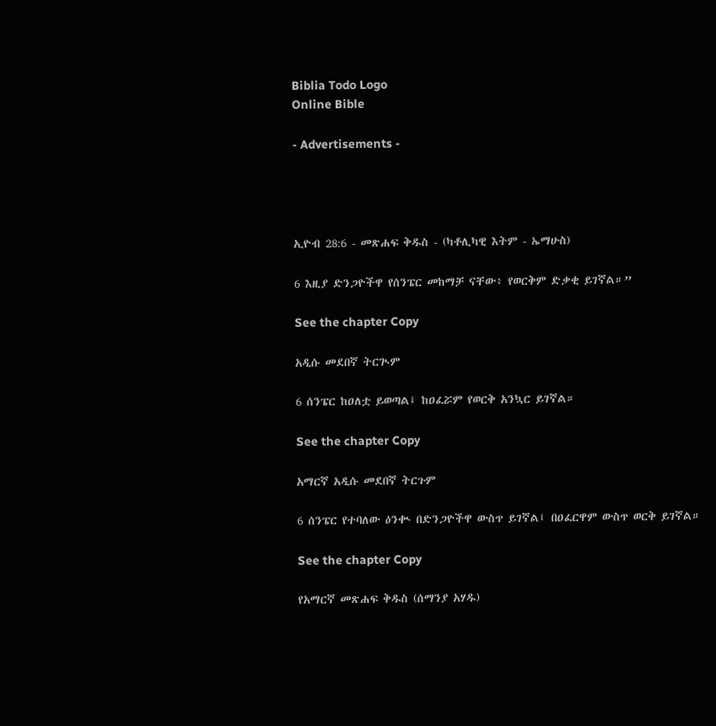Biblia Todo Logo
Online Bible

- Advertisements -




ኢዮብ 28:6 - መጽሐፍ ቅዱስ - (ካቶሊካዊ እትም - ኤማሁስ)

6 እዚያ ድንጋዮችዋ የሰንፔር መከማቻ ናቸው፥ የወርቅም ድቃቂ ይገኛል።”

See the chapter Copy

አዲሱ መደበኛ ትርጒም

6 ሰንፔር ከዐለቷ ይወጣል፤ ከዐፈሯም የወርቅ አንኳር ይገኛል።

See the chapter Copy

አማርኛ አዲሱ መደበኛ ትርጉም

6 ሰንፔር የተባለው ዕንቊ በድንጋዮችዋ ውስጥ ይገኛል፤ በዐፈርዋም ውስጥ ወርቅ ይገኛል።

See the chapter Copy

የአማርኛ መጽሐፍ ቅዱስ (ሰማንያ አሃዱ)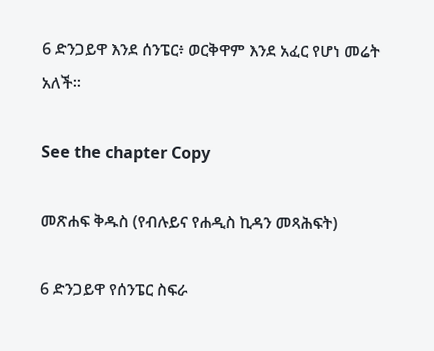6 ድንጋይዋ እንደ ሰንፔር፥ ወርቅዋም እንደ አፈር የሆነ መሬት አለች።

See the chapter Copy

መጽሐፍ ቅዱስ (የብሉይና የሐዲስ ኪዳን መጻሕፍት)

6 ድንጋይዋ የሰንፔር ስፍራ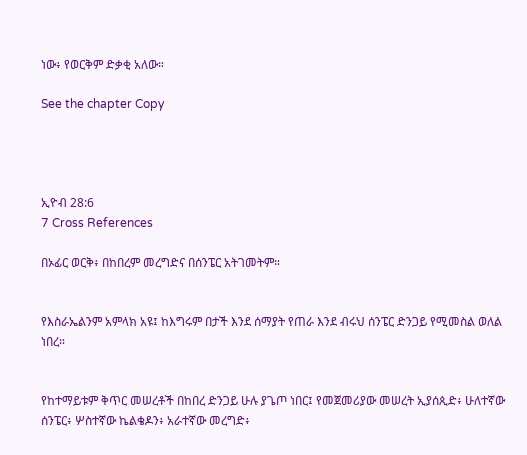ነው፥ የወርቅም ድቃቂ አለው።

See the chapter Copy




ኢዮብ 28:6
7 Cross References

በኦፊር ወርቅ፥ በከበረም መረግድና በሰንፔር አትገመትም።


የእስራኤልንም አምላክ አዩ፤ ከእግሩም በታች እንደ ሰማያት የጠራ እንደ ብሩህ ሰንፔር ድንጋይ የሚመስል ወለል ነበረ።


የከተማይቱም ቅጥር መሠረቶች በከበረ ድንጋይ ሁሉ ያጌጦ ነበር፤ የመጀመሪያው መሠረት ኢያሰጲድ፥ ሁለተኛው ሰንፔር፥ ሦስተኛው ኬልቄዶን፥ አራተኛው መረግድ፥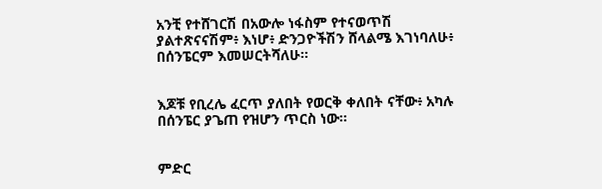አንቺ የተሸገርሽ በአውሎ ነፋስም የተናወጥሽ ያልተጽናናሽም፥ እነሆ፥ ድንጋዮችሽን ሸላልሜ እገነባለሁ፥ በሰንፔርም እመሠርትሻለሁ።


እጆቹ የቢረሌ ፈርጥ ያለበት የወርቅ ቀለበት ናቸው፥ አካሉ በሰንፔር ያጌጠ የዝሆን ጥርስ ነው።


ምድር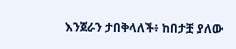እንጀራን ታበቅላለች፥ ከበታቿ ያለው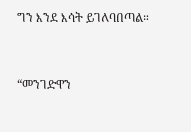ግን እንደ እሳት ይገለባበጣል።


“መንገድዋን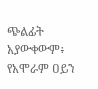ጭልፊት አያውቀውም፥ የአሞራም ዐይን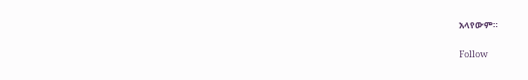አላየውም።


Follow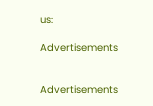us:

Advertisements


Advertisements